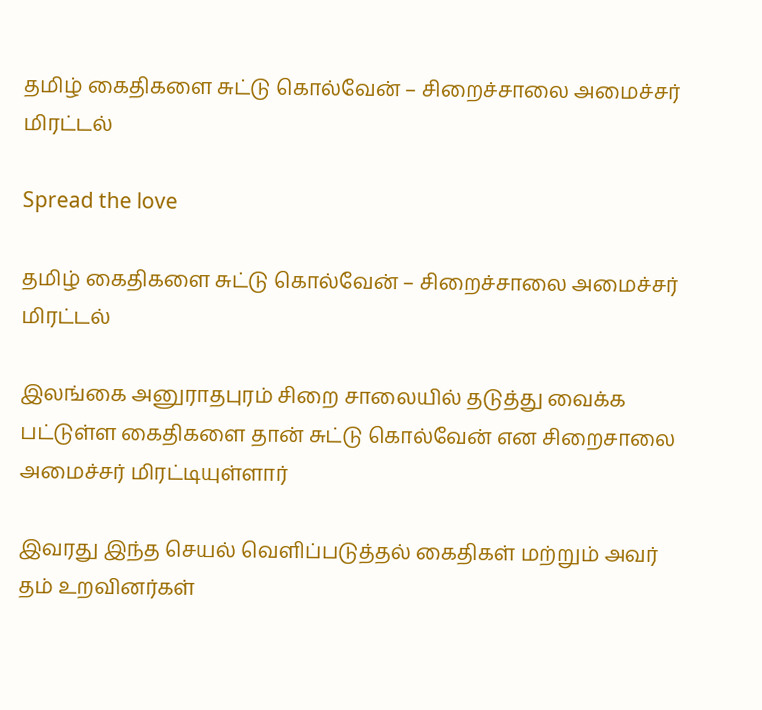தமிழ் கைதிகளை சுட்டு கொல்வேன் – சிறைச்சாலை அமைச்சர் மிரட்டல்

Spread the love

தமிழ் கைதிகளை சுட்டு கொல்வேன் – சிறைச்சாலை அமைச்சர் மிரட்டல்

இலங்கை அனுராதபுரம் சிறை சாலையில் தடுத்து வைக்க பட்டுள்ள கைதிகளை தான் சுட்டு கொல்வேன் என சிறைசாலை அமைச்சர் மிரட்டியுள்ளார்

இவரது இந்த செயல் வெளிப்படுத்தல் கைதிகள் மற்றும் அவர் தம் உறவினர்கள்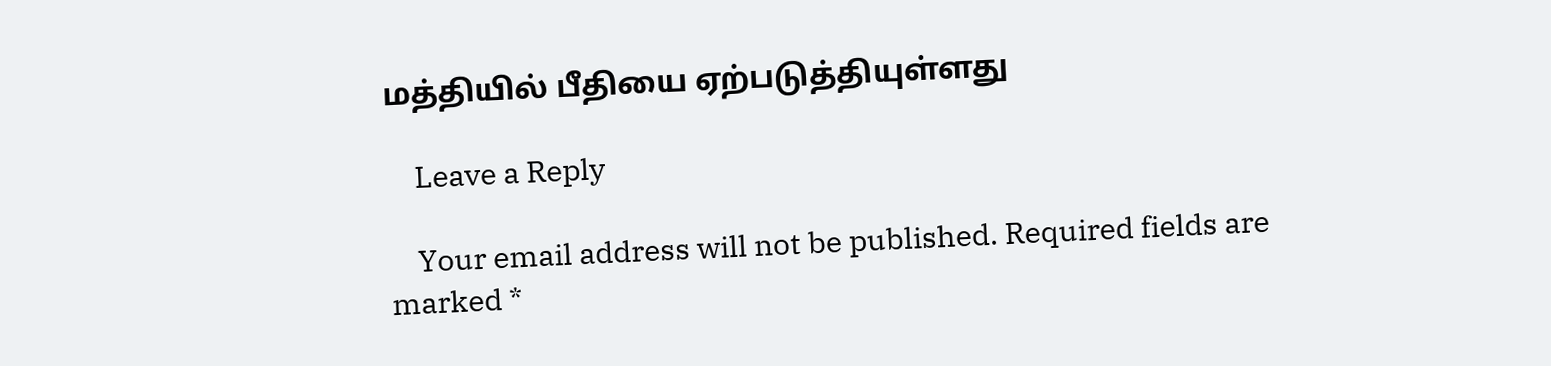மத்தியில் பீதியை ஏற்படுத்தியுள்ளது

    Leave a Reply

    Your email address will not be published. Required fields are marked *